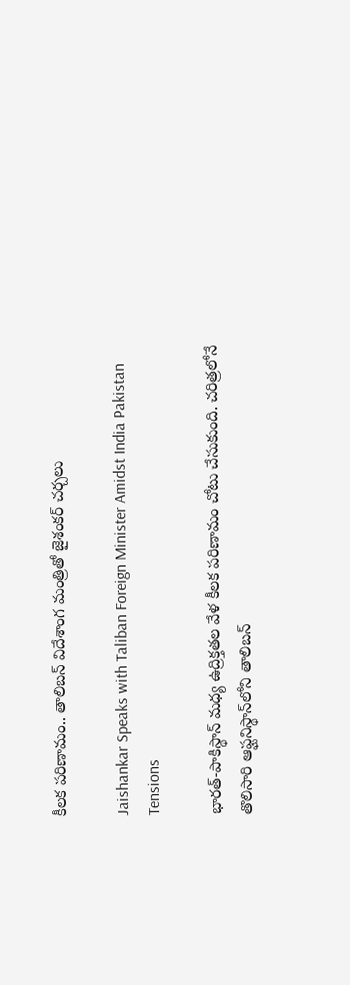కీల‌క ప‌రిణామం.. తాలిబ‌న్ విదేశాంగ మంత్రితో జైశంక‌ర్ చ‌ర్చ‌లు

Jaishankar Speaks with Taliban Foreign Minister Amidst India Pakistan Tensions

భార‌త్‌-పాకిస్థాన్ మ‌ధ్య ఉద్రిక్త‌త‌ల వేళ కీల‌క ప‌రిణామం చోటు చేసుకుంది. చ‌రిత్ర‌లోనే తొలిసారి ఆఫ్ఘనిస్థాన్‌లోని తాలిబ‌న్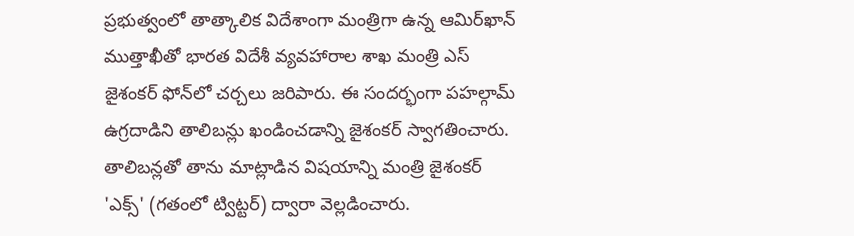ప్ర‌భుత్వంలో తాత్కాలిక విదేశాంగా మంత్రిగా ఉన్న ఆమిర్‌ఖాన్ ముత్తాఖీతో భార‌త విదేశీ వ్య‌వ‌హారాల శాఖ మంత్రి ఎస్ జైశంక‌ర్ ఫోన్‌లో చ‌ర్చ‌లు జ‌రిపారు. ఈ సంద‌ర్భంగా ప‌హ‌ల్గామ్ ఉగ్ర‌దాడిని తాలిబ‌న్లు ఖండించ‌డాన్ని జైశంక‌ర్ స్వాగ‌తించారు. తాలిబ‌న్ల‌తో తాను మాట్లాడిన విష‌యాన్ని మంత్రి జైశంక‌ర్ 'ఎక్స్' (గ‌తంలో ట్విట్ట‌ర్‌) ద్వారా వెల్ల‌డించారు.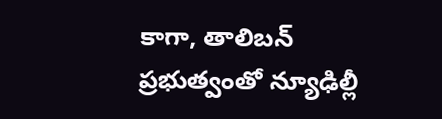కాగా, తాలిబ‌న్ ప్ర‌భుత్వంతో న్యూఢిల్లీ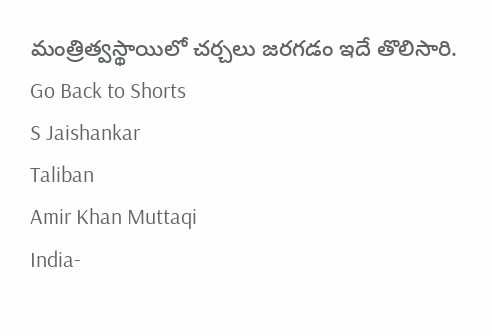మంత్రిత్వ‌స్థాయిలో చ‌ర్చ‌లు జ‌ర‌గ‌డం ఇదే తొలిసారి.
Go Back to Shorts
S Jaishankar
Taliban
Amir Khan Muttaqi
India-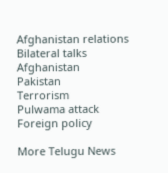Afghanistan relations
Bilateral talks
Afghanistan
Pakistan
Terrorism
Pulwama attack
Foreign policy

More Telugu News